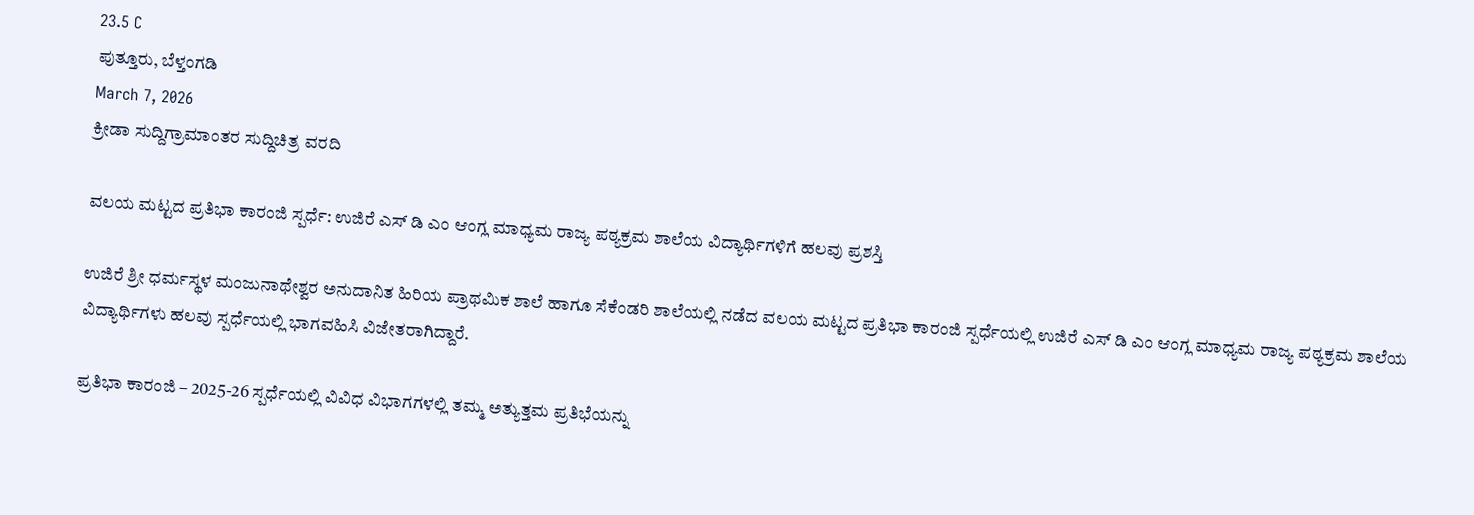23.5 C
ಪುತ್ತೂರು, ಬೆಳ್ತಂಗಡಿ
March 7, 2026
ಕ್ರೀಡಾ ಸುದ್ದಿಗ್ರಾಮಾಂತರ ಸುದ್ದಿಚಿತ್ರ ವರದಿ

ವಲಯ ಮಟ್ಟದ ಪ್ರತಿಭಾ ಕಾರಂಜಿ ಸ್ಪರ್ಧೆ: ಉಜಿರೆ ಎಸ್ ಡಿ ಎಂ ಆಂಗ್ಲ ಮಾಧ್ಯಮ ರಾಜ್ಯ ಪಠ್ಯಕ್ರಮ ಶಾಲೆಯ ವಿದ್ಯಾರ್ಥಿಗಳಿಗೆ ಹಲವು ಪ್ರಶಸ್ತಿ

ಉಜಿರೆ ಶ್ರೀ ಧರ್ಮಸ್ಥಳ ಮಂಜುನಾಥೇಶ್ವರ ಅನುದಾನಿತ ಹಿರಿಯ ಪ್ರಾಥಮಿಕ ಶಾಲೆ ಹಾಗೂ ಸೆಕೆಂಡರಿ ಶಾಲೆಯಲ್ಲಿ ನಡೆದ ವಲಯ ಮಟ್ಟದ ಪ್ರತಿಭಾ ಕಾರಂಜಿ ಸ್ಪರ್ಧೆಯಲ್ಲಿ ಉಜಿರೆ ಎಸ್ ಡಿ ಎಂ ಆಂಗ್ಲ ಮಾಧ್ಯಮ ರಾಜ್ಯ ಪಠ್ಯಕ್ರಮ ಶಾಲೆಯ ವಿದ್ಯಾರ್ಥಿಗಳು ಹಲವು ಸ್ಪರ್ಧೆಯಲ್ಲಿ ಭಾಗವಹಿಸಿ ವಿಜೇತರಾಗಿದ್ದಾರೆ.

ಪ್ರತಿಭಾ ಕಾರಂಜಿ – 2025-26 ಸ್ಪರ್ಧೆಯಲ್ಲಿ ವಿವಿಧ ವಿಭಾಗಗಳಲ್ಲಿ ತಮ್ಮ ಅತ್ಯುತ್ತಮ ಪ್ರತಿಭೆಯನ್ನು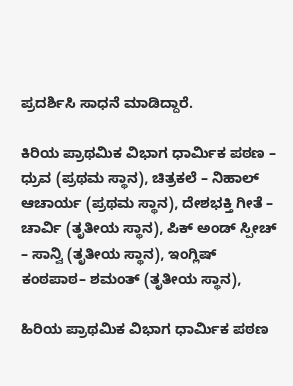ಪ್ರದರ್ಶಿಸಿ ಸಾಧನೆ ಮಾಡಿದ್ದಾರೆ.

ಕಿರಿಯ ಪ್ರಾಥಮಿಕ ವಿಭಾಗ ಧಾರ್ಮಿಕ ಪಠಣ – ಧ್ರುವ (ಪ್ರಥಮ ಸ್ಥಾನ), ಚಿತ್ರಕಲೆ – ನಿಹಾಲ್ ಆಚಾರ್ಯ (ಪ್ರಥಮ ಸ್ಥಾನ), ದೇಶಭಕ್ತಿ ಗೀತೆ – ಚಾರ್ವಿ (ತೃತೀಯ ಸ್ಥಾನ), ಪಿಕ್ ಅಂಡ್ ಸ್ಪೀಚ್ – ಸಾನ್ವಿ (ತೃತೀಯ ಸ್ಥಾನ), ಇಂಗ್ಲಿಷ್ ಕಂಠಪಾಠ– ಶಮಂತ್ (ತೃತೀಯ ಸ್ಥಾನ),

ಹಿರಿಯ ಪ್ರಾಥಮಿಕ ವಿಭಾಗ ಧಾರ್ಮಿಕ ಪಠಣ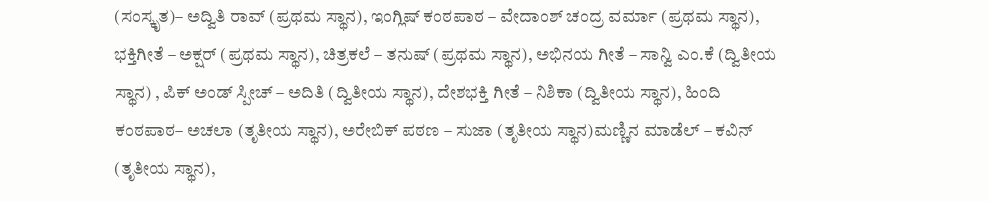(ಸಂಸ್ಕೃತ)– ಅದ್ವಿತಿ ರಾವ್ (ಪ್ರಥಮ ಸ್ಥಾನ), ಇಂಗ್ಲಿಷ್ ಕಂಠಪಾಠ – ವೇದಾಂಶ್ ಚಂದ್ರ ವರ್ಮಾ (ಪ್ರಥಮ ಸ್ಥಾನ), ಭಕ್ತಿಗೀತೆ – ಅಕ್ಷರ್ (ಪ್ರಥಮ ಸ್ಥಾನ), ಚಿತ್ರಕಲೆ – ತನುಷ್ (ಪ್ರಥಮ ಸ್ಥಾನ), ಅಭಿನಯ ಗೀತೆ – ಸಾನ್ವಿ ಎಂ.ಕೆ (ದ್ವಿತೀಯ ಸ್ಥಾನ) , ಪಿಕ್ ಅಂಡ್ ಸ್ಪೀಚ್ – ಅದಿತಿ (ದ್ವಿತೀಯ ಸ್ಥಾನ), ದೇಶಭಕ್ತಿ ಗೀತೆ – ನಿಶಿಕಾ (ದ್ವಿತೀಯ ಸ್ಥಾನ), ಹಿಂದಿ ಕಂಠಪಾಠ– ಅಚಲಾ (ತೃತೀಯ ಸ್ಥಾನ), ಅರೇಬಿಕ್ ಪಠಣ – ಸುಜಾ (ತೃತೀಯ ಸ್ಥಾನ)ಮಣ್ಣಿನ ಮಾಡೆಲ್ – ಕವಿನ್ (ತೃತೀಯ ಸ್ಥಾನ),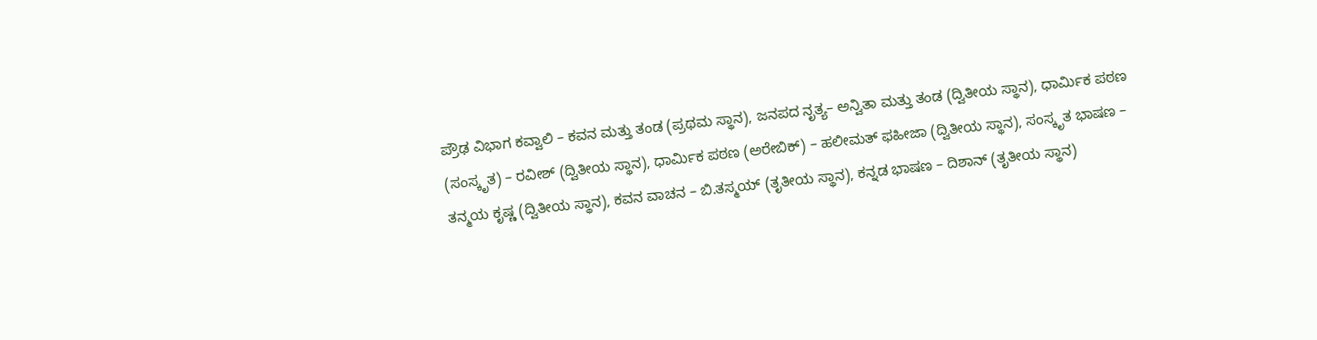ಪ್ರೌಢ ವಿಭಾಗ ಕವ್ವಾಲಿ – ಕವನ ಮತ್ತು ತಂಡ (ಪ್ರಥಮ ಸ್ಥಾನ), ಜನಪದ ನೃತ್ಯ– ಅನ್ವಿತಾ ಮತ್ತು ತಂಡ (ದ್ವಿತೀಯ ಸ್ಥಾನ), ಧಾರ್ಮಿಕ ಪಠಣ (ಸಂಸ್ಕೃತ) – ರವೀಶ್ (ದ್ವಿತೀಯ ಸ್ಥಾನ), ಧಾರ್ಮಿಕ ಪಠಣ (ಅರೇಬಿಕ್) – ಹಲೀಮತ್ ಫಹೀಜಾ (ದ್ವಿತೀಯ ಸ್ಥಾನ), ಸಂಸ್ಕೃತ ಭಾಷಣ – ತನ್ಮಯ ಕೃಷ್ಣ (ದ್ವಿತೀಯ ಸ್ಥಾನ), ಕವನ ವಾಚನ – ಬಿ.ತಸ್ಮಯ್ (ತೃತೀಯ ಸ್ಥಾನ), ಕನ್ನಡ ಭಾಷಣ – ದಿಶಾನ್ (ತೃತೀಯ ಸ್ಥಾನ)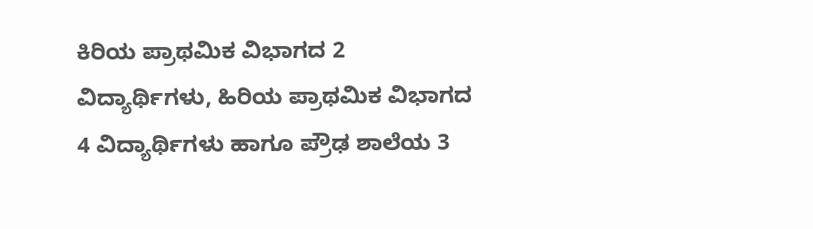ಕಿರಿಯ ಪ್ರಾಥಮಿಕ ವಿಭಾಗದ 2 ವಿದ್ಯಾರ್ಥಿಗಳು, ಹಿರಿಯ ಪ್ರಾಥಮಿಕ ವಿಭಾಗದ 4 ವಿದ್ಯಾರ್ಥಿಗಳು ಹಾಗೂ ಪ್ರೌಢ ಶಾಲೆಯ 3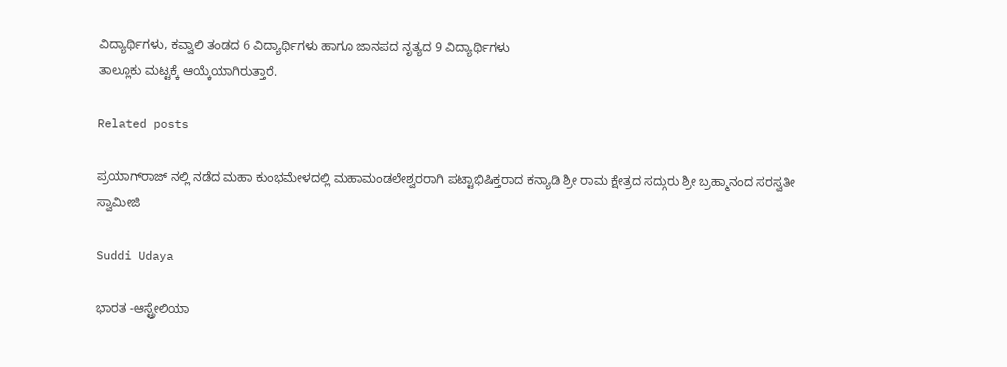ವಿದ್ಯಾರ್ಥಿಗಳು, ಕವ್ವಾಲಿ ತಂಡದ 6 ವಿದ್ಯಾರ್ಥಿಗಳು ಹಾಗೂ ಜಾನಪದ ನೃತ್ಯದ 9 ವಿದ್ಯಾರ್ಥಿಗಳು
ತಾಲ್ಲೂಕು ಮಟ್ಟಕ್ಕೆ ಆಯ್ಕೆಯಾಗಿರುತ್ತಾರೆ.

Related posts

ಪ್ರಯಾಗ್‌ರಾಜ್ ನಲ್ಲಿ ನಡೆದ ಮಹಾ ಕುಂಭಮೇಳದಲ್ಲಿ ಮಹಾಮಂಡಲೇಶ್ವರರಾಗಿ ಪಟ್ಟಾಭಿಷಿಕ್ತರಾದ ಕನ್ಯಾಡಿ ಶ್ರೀ ರಾಮ ಕ್ಷೇತ್ರದ ಸದ್ಗುರು ಶ್ರೀ ಬ್ರಹ್ಮಾನಂದ ಸರಸ್ವತೀ ಸ್ವಾಮೀಜಿ

Suddi Udaya

ಭಾರತ -ಆಸ್ಟ್ರೇಲಿಯಾ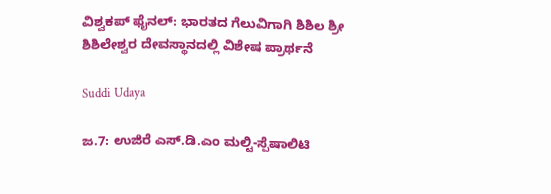ವಿಶ್ವಕಪ್ ಫೈನಲ್: ಭಾರತದ ಗೆಲುವಿಗಾಗಿ ಶಿಶಿಲ ಶ್ರೀ ಶಿಶಿಲೇಶ್ವರ ದೇವಸ್ಥಾನದಲ್ಲಿ ವಿಶೇಷ ಪ್ರಾರ್ಥನೆ

Suddi Udaya

ಜ.7: ಉಜಿರೆ ಎಸ್.ಡಿ.ಎಂ ಮಲ್ಟಿ-ಸ್ಪೆಷಾಲಿಟಿ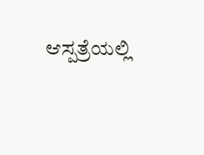ಆಸ್ಪತ್ರೆಯಲ್ಲಿ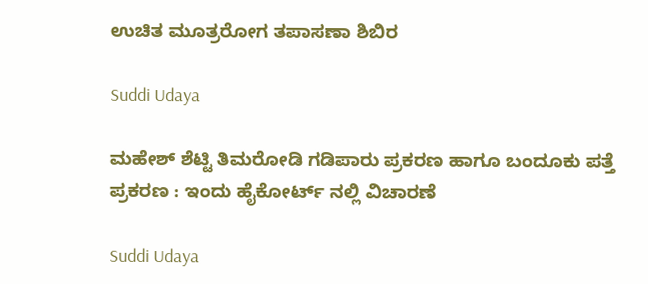ಉಚಿತ ಮೂತ್ರರೋಗ ತಪಾಸಣಾ ಶಿಬಿರ

Suddi Udaya

ಮಹೇಶ್ ಶೆಟ್ಟಿ ತಿಮರೋಡಿ ಗಡಿಪಾರು ಪ್ರಕರಣ ಹಾಗೂ ಬಂದೂಕು ಪತ್ತೆ ಪ್ರಕರಣ : ಇಂದು ಹೈಕೋರ್ಟ್ ನಲ್ಲಿ ವಿಚಾರಣೆ

Suddi Udaya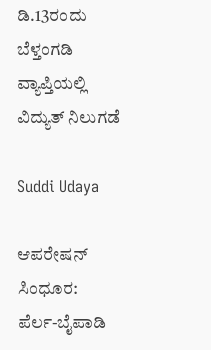ಡಿ.13ರಂದು ಬೆಳ್ತಂಗಡಿ ವ್ಯಾಪ್ತಿಯಲ್ಲಿ ವಿದ್ಯುತ್ ನಿಲುಗಡೆ

Suddi Udaya

ಆಪರೇಷನ್ ಸಿಂಧೂರ: ಪೆರ್ಲ-ಬೈಪಾಡಿ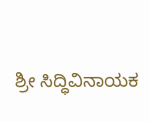ಶ್ರೀ ಸಿದ್ಧಿವಿನಾಯಕ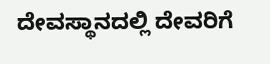ದೇವಸ್ಥಾನದಲ್ಲಿ ದೇವರಿಗೆ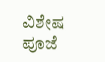ವಿಶೇಷ ಪೂಜೆ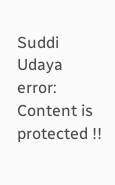Suddi Udaya
error: Content is protected !!